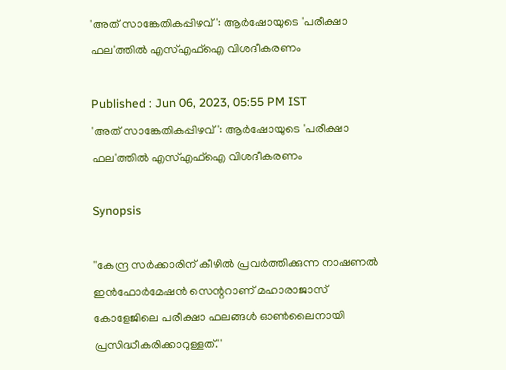'അത് സാങ്കേതികപ്പിഴവ്': ആര്‍ഷോയുടെ 'പരീക്ഷാ ഫല'ത്തില്‍ എസ്എഫ്‌ഐ വിശദീകരണം

Published : Jun 06, 2023, 05:55 PM IST
'അത് സാങ്കേതികപ്പിഴവ്': ആര്‍ഷോയുടെ 'പരീക്ഷാ ഫല'ത്തില്‍ എസ്എഫ്‌ഐ വിശദീകരണം

Synopsis

''കേന്ദ്ര സര്‍ക്കാരിന് കീഴില്‍ പ്രവര്‍ത്തിക്കുന്ന നാഷണല്‍ ഇന്‍ഫോര്‍മേഷന്‍ സെന്ററാണ് മഹാരാജാസ് കോളേജിലെ പരീക്ഷാ ഫലങ്ങള്‍ ഓണ്‍ലൈനായി പ്രസിദ്ധീകരിക്കാറുള്ളത്.''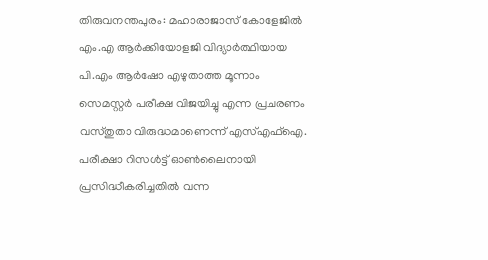തിരുവനന്തപുരം: മഹാരാജാസ് കോളേജില്‍ എം.എ ആര്‍ക്കിയോളജി വിദ്യാര്‍ത്ഥിയായ പി.എം ആര്‍ഷോ എഴുതാത്ത മൂന്നാം സെമസ്റ്റര്‍ പരീക്ഷ വിജയിച്ചു എന്ന പ്രചരണം വസ്തുതാ വിരുദ്ധമാണെന്ന് എസ്എഫ്‌ഐ. പരീക്ഷാ റിസള്‍ട്ട് ഓണ്‍ലൈനായി പ്രസിദ്ധീകരിച്ചതില്‍ വന്ന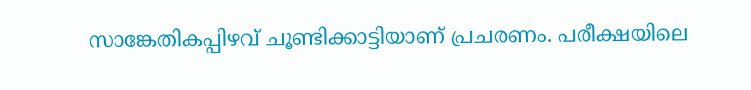സാങ്കേതികപ്പിഴവ് ചൂണ്ടിക്കാട്ടിയാണ് പ്രചരണം. പരീക്ഷയിലെ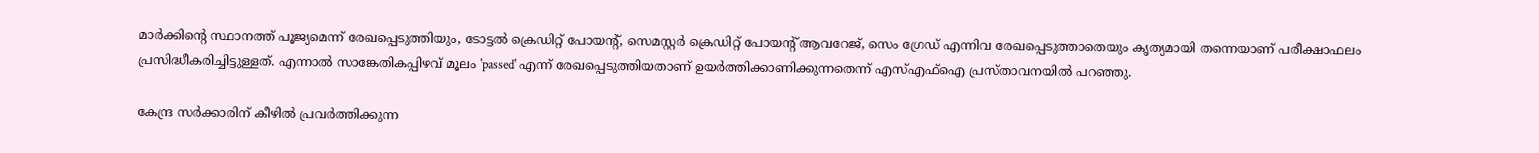മാര്‍ക്കിന്റെ സ്ഥാനത്ത് പൂജ്യമെന്ന് രേഖപ്പെടുത്തിയും, ടോട്ടല്‍ ക്രെഡിറ്റ് പോയന്റ്, സെമസ്റ്റര്‍ ക്രെഡിറ്റ് പോയന്റ് ആവറേജ്, സെം ഗ്രേഡ് എന്നിവ രേഖപ്പെടുത്താതെയും കൃത്യമായി തന്നെയാണ് പരീക്ഷാഫലം പ്രസിദ്ധീകരിച്ചിട്ടുള്ളത്. എന്നാല്‍ സാങ്കേതികപ്പിഴവ് മൂലം 'passed' എന്ന് രേഖപ്പെടുത്തിയതാണ് ഉയര്‍ത്തിക്കാണിക്കുന്നതെന്ന് എസ്എഫ്‌ഐ പ്രസ്താവനയില്‍ പറഞ്ഞു.

കേന്ദ്ര സര്‍ക്കാരിന് കീഴില്‍ പ്രവര്‍ത്തിക്കുന്ന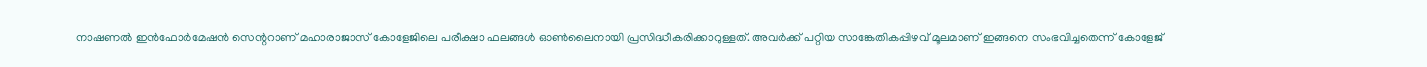നാഷണല്‍ ഇന്‍ഫോര്‍മേഷന്‍ സെന്ററാണ് മഹാരാജാസ് കോളേജിലെ പരീക്ഷാ ഫലങ്ങള്‍ ഓണ്‍ലൈനായി പ്രസിദ്ധീകരിക്കാറുള്ളത്. അവർക്ക് പറ്റിയ സാങ്കേതികപ്പിഴവ് മൂലമാണ് ഇങ്ങനെ സംഭവിച്ചതെന്ന് കോളേജ്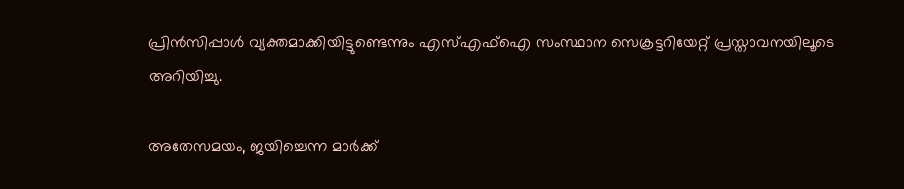പ്രിന്‍സിപ്പാള്‍ വ്യക്തമാക്കിയിട്ടുണ്ടെന്നും എസ്എഫ്‌ഐ സംസ്ഥാന സെക്രട്ടറിയേറ്റ് പ്രസ്താവനയിലൂടെ അറിയിച്ചു.

അതേസമയം, ജയിച്ചെന്ന മാര്‍ക്ക്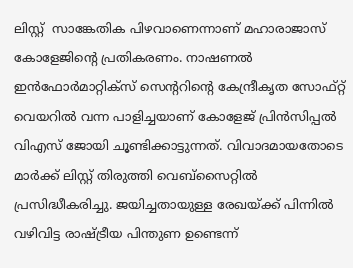ലിസ്റ്റ്  സാങ്കേതിക പിഴവാണെന്നാണ് മഹാരാജാസ് കോളേജിന്റെ പ്രതികരണം. നാഷണല്‍ ഇന്‍ഫോര്‍മാറ്റിക്‌സ് സെന്ററിന്റെ കേന്ദ്രീകൃത സോഫ്റ്റ് വെയറില്‍ വന്ന പാളിച്ചയാണ് കോളേജ് പ്രിന്‍സിപ്പല്‍ വിഎസ് ജോയി ചൂണ്ടിക്കാട്ടുന്നത്. വിവാദമായതോടെ മാര്‍ക്ക് ലിസ്റ്റ് തിരുത്തി വെബ്‌സൈറ്റില്‍ പ്രസിദ്ധീകരിച്ചു. ജയിച്ചതായുള്ള രേഖയ്ക്ക് പിന്നില്‍ വഴിവിട്ട രാഷ്ട്രീയ പിന്തുണ ഉണ്ടെന്ന്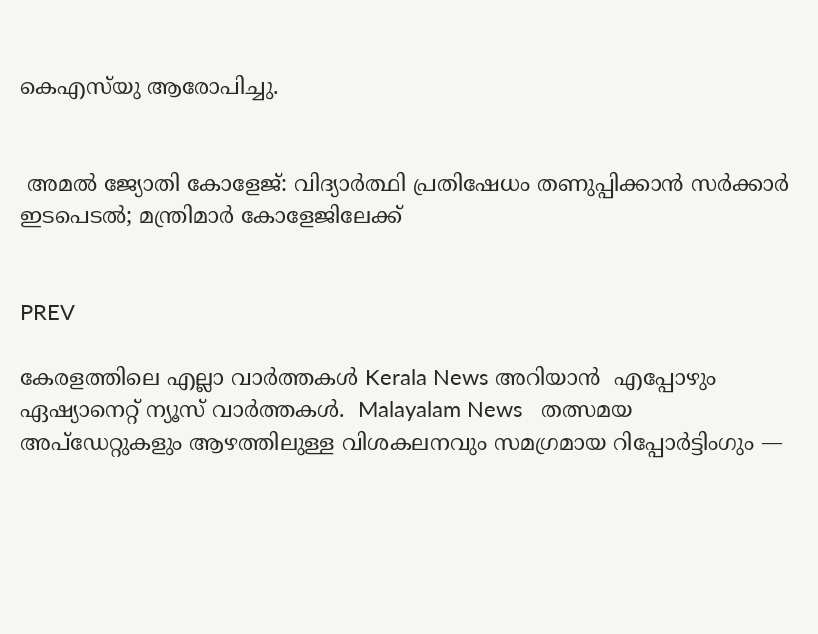കെഎസ്‌യു ആരോപിച്ചു.


 അമൽ ജ്യോതി കോളേജ്: വിദ്യാർത്ഥി പ്രതിഷേധം തണുപ്പിക്കാൻ സർക്കാർ ഇടപെടൽ; മന്ത്രിമാർ കോളേജിലേക്ക്


PREV

കേരളത്തിലെ എല്ലാ വാർത്തകൾ Kerala News അറിയാൻ  എപ്പോഴും ഏഷ്യാനെറ്റ് ന്യൂസ് വാർത്തകൾ.  Malayalam News   തത്സമയ അപ്‌ഡേറ്റുകളും ആഴത്തിലുള്ള വിശകലനവും സമഗ്രമായ റിപ്പോർട്ടിംഗും —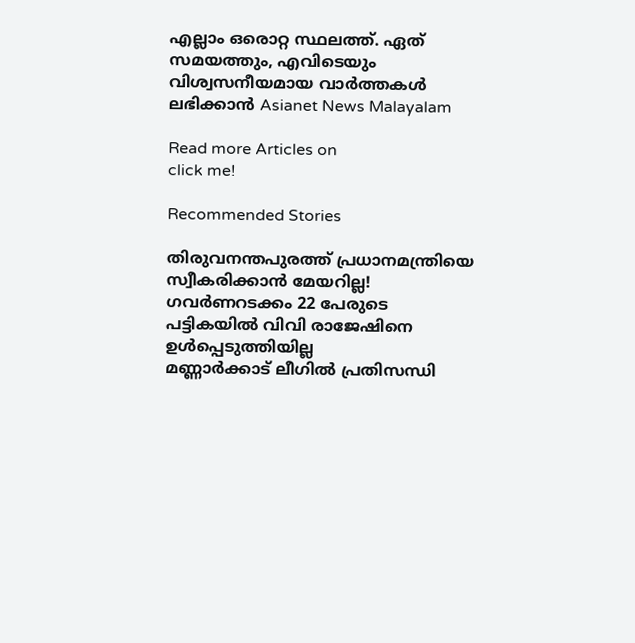എല്ലാം ഒരൊറ്റ സ്ഥലത്ത്. ഏത് സമയത്തും, എവിടെയും വിശ്വസനീയമായ വാർത്തകൾ ലഭിക്കാൻ Asianet News Malayalam

Read more Articles on
click me!

Recommended Stories

തിരുവനന്തപുരത്ത് പ്രധാനമന്ത്രിയെ സ്വീകരിക്കാൻ മേയറില്ല! ഗവർണറടക്കം 22 പേരുടെ പട്ടികയിൽ വിവി രാജേഷിനെ ഉൾപ്പെടുത്തിയില്ല
മണ്ണാർക്കാട് ലീഗിൽ പ്രതിസന്ധി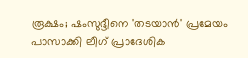രൂക്ഷം; ഷംസുദ്ദീനെ 'തടയാൻ' പ്രമേയം പാസാക്കി ലീഗ് പ്രാദേശിക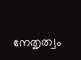നേതൃത്വം